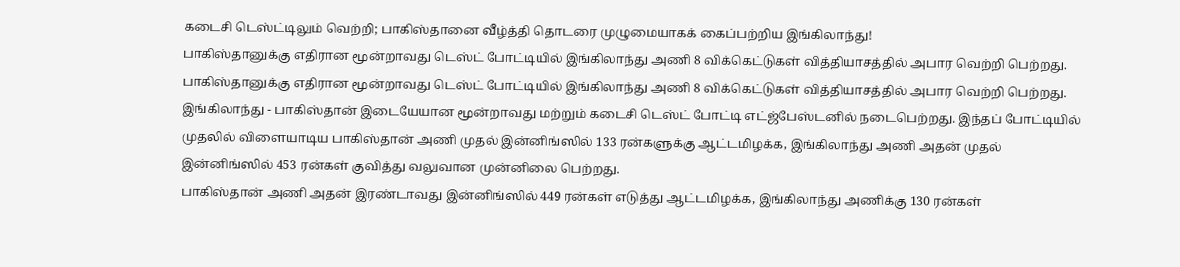கடைசி டெஸ்ட்டிலும் வெற்றி; பாகிஸ்தானை வீழ்த்தி தொடரை முழுமையாகக் கைப்பற்றிய இங்கிலாந்து!
பாகிஸ்தானுக்கு எதிரான மூன்றாவது டெஸ்ட் போட்டியில் இங்கிலாந்து அணி 8 விக்கெட்டுகள் வித்தியாசத்தில் அபார வெற்றி பெற்றது.
பாகிஸ்தானுக்கு எதிரான மூன்றாவது டெஸ்ட் போட்டியில் இங்கிலாந்து அணி 8 விக்கெட்டுகள் வித்தியாசத்தில் அபார வெற்றி பெற்றது.
இங்கிலாந்து - பாகிஸ்தான் இடையேயான மூன்றாவது மற்றும் கடைசி டெஸ்ட் போட்டி எட்ஜ்பேஸ்டனில் நடைபெற்றது. இந்தப் போட்டியில் முதலில் விளையாடிய பாகிஸ்தான் அணி முதல் இன்னிங்ஸில் 133 ரன்களுக்கு ஆட்டமிழக்க, இங்கிலாந்து அணி அதன் முதல் இன்னிங்ஸில் 453 ரன்கள் குவித்து வலுவான முன்னிலை பெற்றது.
பாகிஸ்தான் அணி அதன் இரண்டாவது இன்னிங்ஸில் 449 ரன்கள் எடுத்து ஆட்டமிழக்க, இங்கிலாந்து அணிக்கு 130 ரன்கள்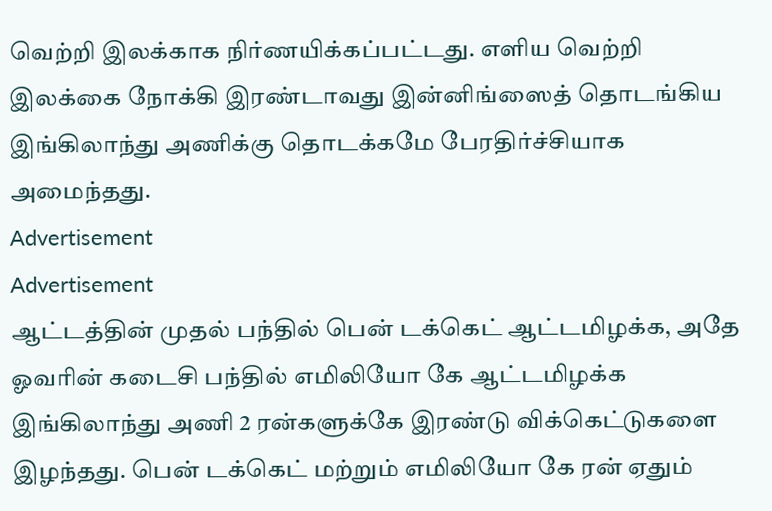வெற்றி இலக்காக நிர்ணயிக்கப்பட்டது. எளிய வெற்றி இலக்கை நோக்கி இரண்டாவது இன்னிங்ஸைத் தொடங்கிய இங்கிலாந்து அணிக்கு தொடக்கமே பேரதிர்ச்சியாக அமைந்தது.
Advertisement
Advertisement
ஆட்டத்தின் முதல் பந்தில் பென் டக்கெட் ஆட்டமிழக்க, அதே ஓவரின் கடைசி பந்தில் எமிலியோ கே ஆட்டமிழக்க இங்கிலாந்து அணி 2 ரன்களுக்கே இரண்டு விக்கெட்டுகளை இழந்தது. பென் டக்கெட் மற்றும் எமிலியோ கே ரன் ஏதும்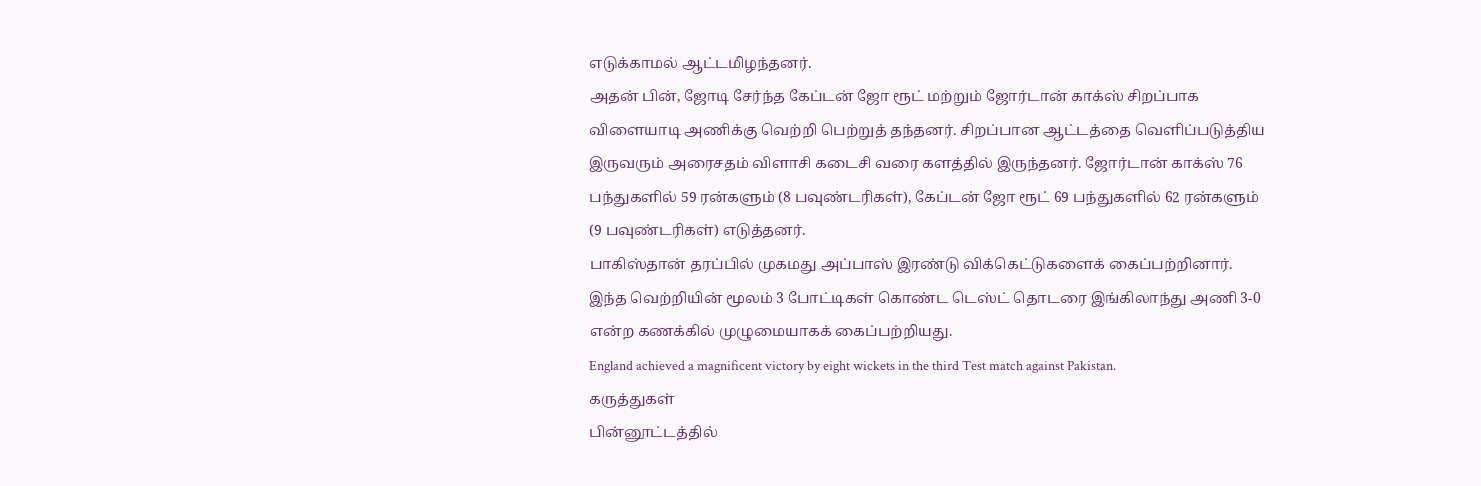எடுக்காமல் ஆட்டமிழந்தனர்.
அதன் பின், ஜோடி சேர்ந்த கேப்டன் ஜோ ரூட் மற்றும் ஜோர்டான் காக்ஸ் சிறப்பாக விளையாடி அணிக்கு வெற்றி பெற்றுத் தந்தனர். சிறப்பான ஆட்டத்தை வெளிப்படுத்திய இருவரும் அரைசதம் விளாசி கடைசி வரை களத்தில் இருந்தனர். ஜோர்டான் காக்ஸ் 76 பந்துகளில் 59 ரன்களும் (8 பவுண்டரிகள்), கேப்டன் ஜோ ரூட் 69 பந்துகளில் 62 ரன்களும் (9 பவுண்டரிகள்) எடுத்தனர்.
பாகிஸ்தான் தரப்பில் முகமது அப்பாஸ் இரண்டு விக்கெட்டுகளைக் கைப்பற்றினார்.
இந்த வெற்றியின் மூலம் 3 போட்டிகள் கொண்ட டெஸ்ட் தொடரை இங்கிலாந்து அணி 3-0 என்ற கணக்கில் முழுமையாகக் கைப்பற்றியது.
England achieved a magnificent victory by eight wickets in the third Test match against Pakistan.
கருத்துகள்
பின்னூட்டத்தில்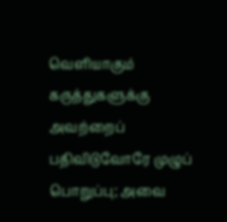வெளியாகும் கருத்துகளுக்கு அவற்றைப் பதிவிடுவோரே முழுப் பொறுப்பு; அவை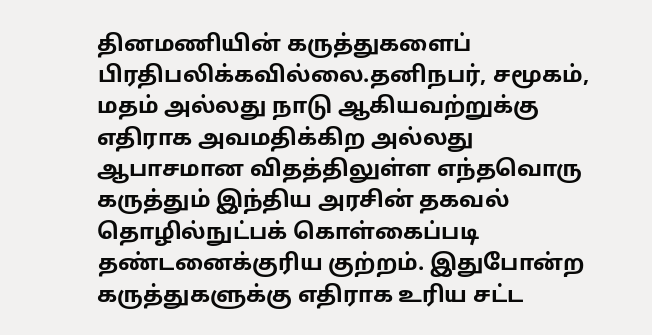தினமணியின் கருத்துகளைப் பிரதிபலிக்கவில்லை.தனிநபர், சமூகம், மதம் அல்லது நாடு ஆகியவற்றுக்கு எதிராக அவமதிக்கிற அல்லது ஆபாசமான விதத்திலுள்ள எந்தவொரு கருத்தும் இந்திய அரசின் தகவல் தொழில்நுட்பக் கொள்கைப்படி தண்டனைக்குரிய குற்றம். இதுபோன்ற கருத்துகளுக்கு எதிராக உரிய சட்ட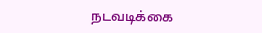நடவடிக்கை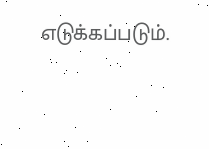எடுக்கப்படும்.